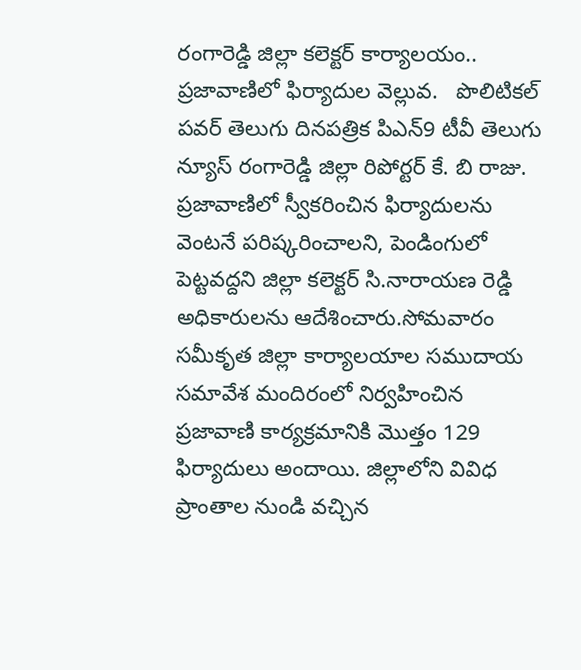రంగారెడ్డి జిల్లా కలెక్టర్ కార్యాలయం.. ప్రజావాణిలో ఫిర్యాదుల వెల్లువ.   పొలిటికల్ పవర్ తెలుగు దినపత్రిక పిఎన్9 టీవీ తెలుగు న్యూస్ రంగారెడ్డి జిల్లా రిపోర్టర్ కే. బి రాజు.   ప్రజావాణిలో స్వీకరించిన ఫిర్యాదులను వెంటనే పరిష్కరించాలని, పెండింగులో పెట్టవద్దని జిల్లా కలెక్టర్ సి.నారాయణ రెడ్డి అధికారులను ఆదేశించారు.సోమవారం సమీకృత జిల్లా కార్యాలయాల సముదాయ సమావేశ మందిరంలో నిర్వహించిన ప్రజావాణి కార్యక్రమానికి మొత్తం 129 ఫిర్యాదులు అందాయి. జిల్లాలోని వివిధ ప్రాంతాల నుండి వచ్చిన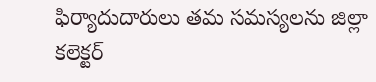ఫిర్యాదుదారులు తమ సమస్యలను జిల్లా కలెక్టర్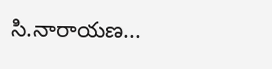సి.నారాయణ...